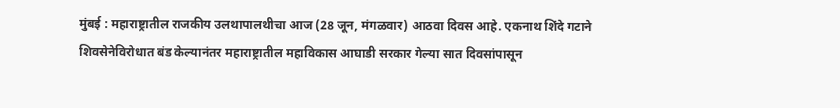मुंबई : महाराष्ट्रातील राजकीय उलथापालथीचा आज (28 जून, मंगळवार) आठवा दिवस आहे. एकनाथ शिंदे गटाने शिवसेनेविरोधात बंड केल्यानंतर महाराष्ट्रातील महाविकास आघाडी सरकार गेल्या सात दिवसांपासून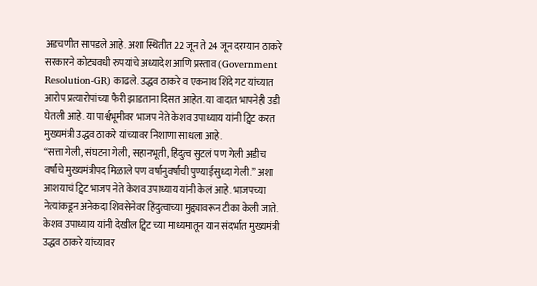अडचणीत सापडले आहे. अशा स्थितीत 22 जून ते 24 जून दरम्यान ठाकरे सरकारने कोट्यवधी रुपयांचे अध्यादेश आणि प्रस्ताव (Government Resolution-GR) काढले. उद्धव ठाकरे व एकनाथ शिंदे गट यांच्यात आरोप प्रत्यारोपांच्या फैरी झाडताना दिसत आहेत. या वादात भापनेही उडी घेतली आहे. या पार्श्वभूमीवर भाजप नेते केशव उपाध्याय यांनी ट्विट करत मुख्यमंत्री उद्धव ठाकरे यांच्यावर निशाणा साधला आहे.
“सत्ता गेली, संघटना गेली, सहानभूती, हिंदुत्व सुटलं पण गेली अडीच वर्षांचे मुख्यमंत्रीपद मिळाले पण वर्षानुवर्षांची पुण्याईसुध्दा गेली.” अशा आशयाचं ट्विट भाजप नेते केशव उपाध्याय यांनी केलं आहे. भाजपच्या नेत्यांकडून अनेकदा शिवसेनेवर हिंदुत्वाच्या मुद्द्यावरून टीका केली जाते. केशव उपाध्याय यांनी देखील ट्विट च्या माध्यमातून यान संदर्भात मुख्यमंत्री उद्धव ठाकरे यांच्यावर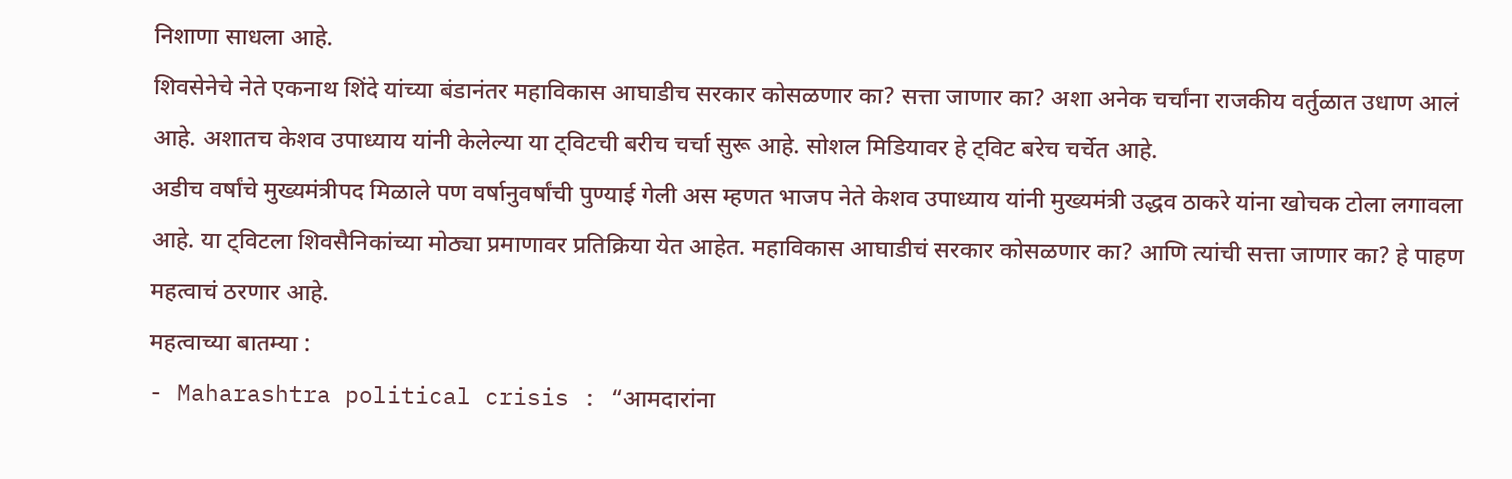निशाणा साधला आहे.
शिवसेनेचे नेते एकनाथ शिंदे यांच्या बंडानंतर महाविकास आघाडीच सरकार कोसळणार का? सत्ता जाणार का? अशा अनेक चर्चांना राजकीय वर्तुळात उधाण आलं आहे. अशातच केशव उपाध्याय यांनी केलेल्या या ट्विटची बरीच चर्चा सुरू आहे. सोशल मिडियावर हे ट्विट बरेच चर्चेत आहे.
अडीच वर्षांचे मुख्यमंत्रीपद मिळाले पण वर्षानुवर्षांची पुण्याई गेली अस म्हणत भाजप नेते केशव उपाध्याय यांनी मुख्यमंत्री उद्धव ठाकरे यांना खोचक टोला लगावला आहे. या ट्विटला शिवसैनिकांच्या मोठ्या प्रमाणावर प्रतिक्रिया येत आहेत. महाविकास आघाडीचं सरकार कोसळणार का? आणि त्यांची सत्ता जाणार का? हे पाहण महत्वाचं ठरणार आहे.
महत्वाच्या बातम्या :
- Maharashtra political crisis : “आमदारांना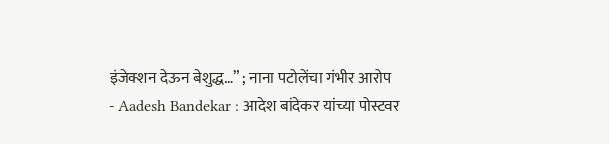इंजेक्शन देऊन बेशुद्ध…” ; नाना पटोलेंचा गंभीर आरोप
- Aadesh Bandekar : आदेश बांदेकर यांच्या पोस्टवर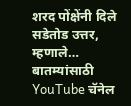शरद पोंक्षेंनी दिले सडेतोड उत्तर, म्हणाले…
बातम्यांसाठी YouTube चॅनेल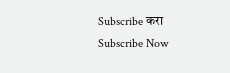Subscribe करा
Subscribe Now